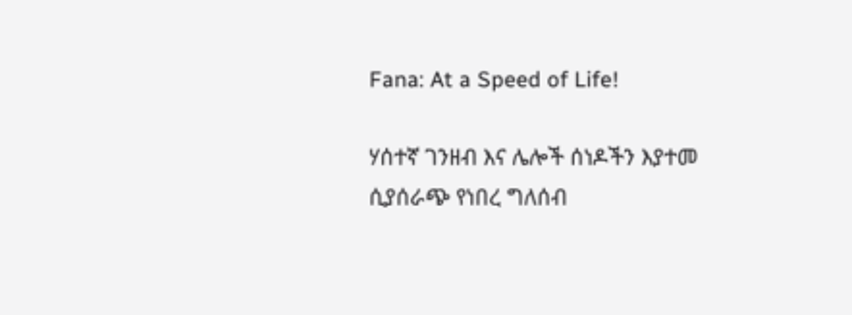Fana: At a Speed of Life!

ሃሰተኛ ገንዘብ እና ሌሎች ሰነዶችን እያተመ ሲያሰራጭ የነበረ ግለሰብ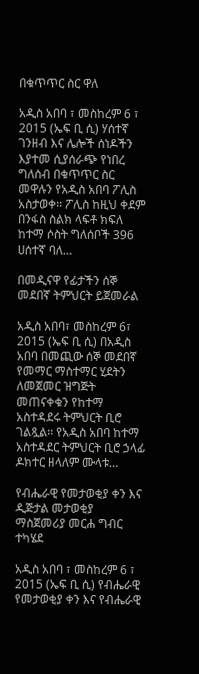በቁጥጥር ስር ዋለ

አዲስ አበባ ፣ መስከረም 6 ፣ 2015 (ኤፍ ቢ ሲ) ሃሰተኛ ገንዘብ እና ሌሎች ሰነዶችን እያተመ ሲያሰራጭ የነበረ ግለሰብ በቁጥጥር ስር መዋሉን የአዲስ አበባ ፖሊስ አስታወቀ፡፡ ፖሊስ ከዚህ ቀደም በንፋስ ስልክ ላፍቶ ክፍለ ከተማ ሶስት ግለሰቦች 396 ሀሰተኛ ባለ…

በመዲናዋ የፊታችን ሰኞ መደበኛ ትምህርት ይጀመራል

አዲስ አበባ፣ መስከረም 6፣ 2015 (ኤፍ ቢ ሲ) በአዲስ አበባ በመጪው ሰኞ መደበኛ የመማር ማስተማር ሂደትን ለመጀመር ዝግጅት መጠናቀቁን የከተማ አስተዳደሩ ትምህርት ቢሮ ገልጿል፡፡ የአዲስ አበባ ከተማ አስተዳደር ትምህርት ቢሮ ኃላፊ ዶክተር ዘላለም ሙላቱ…

የብሔራዊ የመታወቂያ ቀን እና ዲጅታል መታወቂያ ማስጀመሪያ መርሐ ግብር ተካሄደ

አዲስ አበባ ፣ መስከረም 6 ፣ 2015 (ኤፍ ቢ ሲ) የብሔራዊ የመታወቂያ ቀን እና የብሔራዊ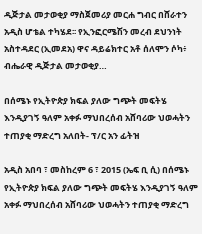ዲጅታል መታወቂያ ማስጀመሪያ መርሐ ግብር በሸራተን አዲስ ሆቴል ተካሄደ፡፡ የኢንፎርሜሽን መረብ ደህንነት አስተዳደር (ኢመደአ) ዋና ዳይሬክተር አቶ ሰለሞን ሶካ፥ ብሔራዊ ዲጅታል መታወቂያ…

በሰሜኑ የኢትዮጵያ ክፍል ያለው ግጭት መፍትሄ እንዲያገኝ ዓለም አቀፉ ማህበረሰብ አሸባሪው ህወሓትን ተጠያቂ ማድረግ አለበት- ፕ/ር አን ፊትዝ

አዲስ አበባ ፣ መስከረም 6 ፣ 2015 (ኤፍ ቢ ሲ) በሰሜኑ የኢትዮጵያ ክፍል ያለው ግጭት መፍትሄ እንዲያገኝ ዓለም አቀፉ ማህበረሰብ አሸባሪው ህወሓትን ተጠያቂ ማድረግ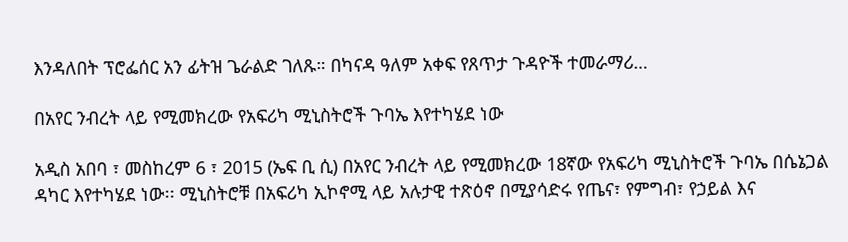እንዳለበት ፕሮፌሰር አን ፊትዝ ጌራልድ ገለጹ። በካናዳ ዓለም አቀፍ የጸጥታ ጉዳዮች ተመራማሪ…

በአየር ንብረት ላይ የሚመክረው የአፍሪካ ሚኒስትሮች ጉባኤ እየተካሄደ ነው

አዲስ አበባ ፣ መስከረም 6 ፣ 2015 (ኤፍ ቢ ሲ) በአየር ንብረት ላይ የሚመክረው 18ኛው የአፍሪካ ሚኒስትሮች ጉባኤ በሴኔጋል ዳካር እየተካሄደ ነው፡፡ ሚኒስትሮቹ በአፍሪካ ኢኮኖሚ ላይ አሉታዊ ተጽዕኖ በሚያሳድሩ የጤና፣ የምግብ፣ የኃይል እና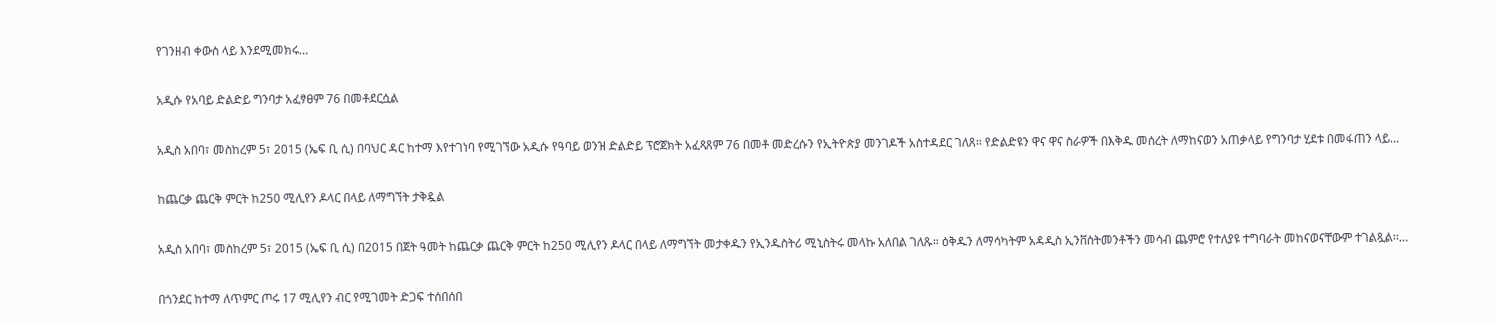የገንዘብ ቀውስ ላይ እንደሚመክሩ…

አዲሱ የአባይ ድልድይ ግንባታ አፈፃፀም 76 በመቶደርሷል

አዲስ አበባ፣ መስከረም 5፣ 2015 (ኤፍ ቢ ሲ) በባህር ዳር ከተማ እየተገነባ የሚገኘው አዲሱ የዓባይ ወንዝ ድልድይ ፕሮጀክት አፈጻጸም 76 በመቶ መድረሱን የኢትዮጵያ መንገዶች አስተዳደር ገለጸ፡፡ የድልድዩን ዋና ዋና ስራዎች በእቅዱ መሰረት ለማከናወን አጠቃላይ የግንባታ ሂደቱ በመፋጠን ላይ…

ከጨርቃ ጨርቅ ምርት ከ250 ሚሊየን ዶላር በላይ ለማግኘት ታቅዷል

አዲስ አበባ፣ መስከረም 5፣ 2015 (ኤፍ ቢ ሲ) በ2015 በጀት ዓመት ከጨርቃ ጨርቅ ምርት ከ250 ሚሊየን ዶላር በላይ ለማግኘት መታቀዱን የኢንዱስትሪ ሚኒስትሩ መላኩ አለበል ገለጹ። ዕቅዱን ለማሳካትም አዳዲስ ኢንቨስትመንቶችን መሳብ ጨምሮ የተለያዩ ተግባራት መከናወናቸውም ተገልጿል፡፡…

በጎንደር ከተማ ለጥምር ጦሩ 17 ሚሊየን ብር የሚገመት ድጋፍ ተሰበሰበ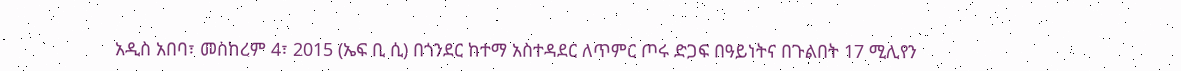አዲስ አበባ፣ መስከረም 4፣ 2015 (ኤፍ ቢ ሲ) በጎንደር ከተማ አስተዳደር ለጥምር ጦሩ ድጋፍ በዓይነትና በጉልበት 17 ሚሊየን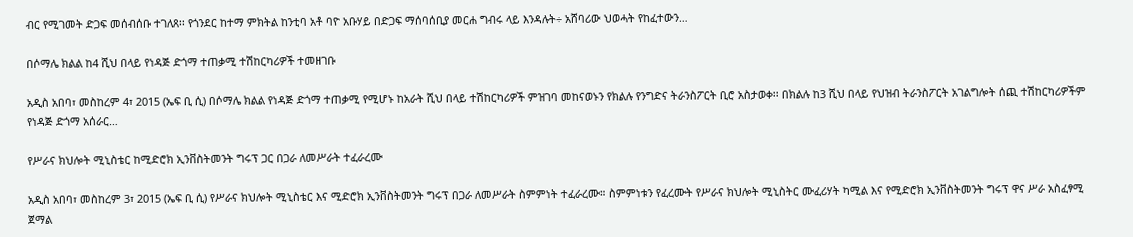ብር የሚገመት ድጋፍ መሰብሰቡ ተገለጸ፡፡ የጎንደር ከተማ ምክትል ከንቲባ አቶ ባዮ አቡሃይ በድጋፍ ማሰባሰቢያ መርሐ ግብሩ ላይ እንዳሉት÷ አሸባሪው ህወሓት የከፈተውን…

በሶማሌ ክልል ከ4 ሺህ በላይ የነዳጅ ድጎማ ተጠቃሚ ተሽከርካሪዎች ተመዘገቡ

አዲስ አበባ፣ መስከረም 4፣ 2015 (ኤፍ ቢ ሲ) በሶማሌ ክልል የነዳጅ ድጎማ ተጠቃሚ የሚሆኑ ከአራት ሺህ በላይ ተሽከርካሪዎች ምዝገባ መከናወኑን የክልሉ የንግድና ትራንስፖርት ቢሮ አስታወቀ፡፡ በክልሉ ከ3 ሺህ በላይ የህዝብ ትራንስፖርት አገልግሎት ሰጪ ተሽከርካሪዎችም የነዳጅ ድጎማ አሰራር…

የሥራና ክህሎት ሚኒስቴር ከሚድሮክ ኢንቨስትመንት ግሩፕ ጋር በጋራ ለመሥራት ተፈራረሙ

አዲስ አበባ፣ መስከረም 3፣ 2015 (ኤፍ ቢ ሲ) የሥራና ክህሎት ሚኒስቴር እና ሚድሮክ ኢንቨስትመንት ግሩፕ በጋራ ለመሥራት ስምምነት ተፈራረሙ። ስምምነቱን የፈረሙት የሥራና ክህሎት ሚኒስትር ሙፈሪሃት ካሚል እና የሚድሮክ ኢንቨስትመንት ግሩፕ ዋና ሥራ አስፈፃሚ ጀማል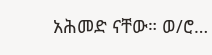አሕመድ ናቸው። ወ/ሮ…